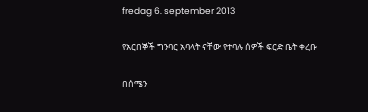fredag 6. september 2013

የአርበኞች ግንባር አባላት ናቸው የተባሉ ሰዎች ፍርድ ቤት ቀረቡ

በሰሜን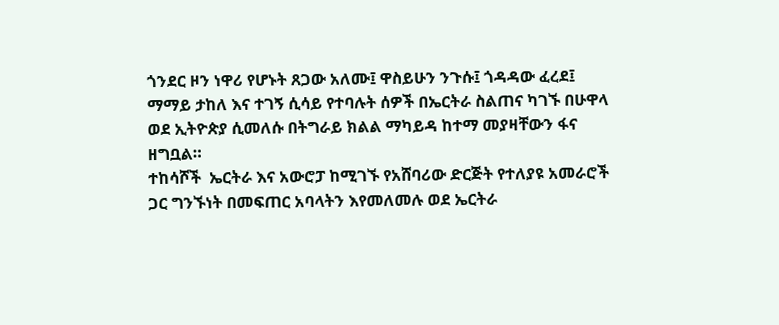ጎንደር ዞን ነዋሪ የሆኑት ጸጋው አለሙ፤ ዋስይሁን ንጉሱ፤ ጎዳዳው ፈረደ፤ ማማይ ታከለ እና ተገኝ ሲሳይ የተባሉት ሰዎች በኤርትራ ስልጠና ካገኙ በሁዋላ ወደ ኢትዮጵያ ሲመለሱ በትግራይ ክልል ማካይዳ ከተማ መያዛቸውን ፋና ዘግቧል።
ተከሳሾች  ኤርትራ እና አውሮፓ ከሚገኙ የአሸባሪው ድርጅት የተለያዩ አመራሮች ጋር ግንኙነት በመፍጠር አባላትን እየመለመሉ ወደ ኤርትራ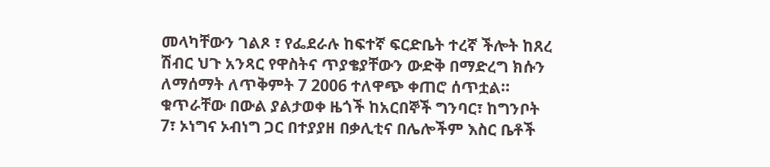መላካቸውን ገልጾ ፣ የፌደራሉ ከፍተኛ ፍርድቤት ተረኛ ችሎት ከጸረ ሽብር ህጉ አንጻር የዋስትና ጥያቄያቸውን ውድቅ በማድረግ ክሱን ለማሰማት ለጥቅምት 7 2006 ተለዋጭ ቀጠሮ ሰጥቷል።
ቁጥራቸው በውል ያልታወቀ ዜጎች ከአርበኞች ግንባር፣ ከግንቦት 7፣ ኦነግና ኦብነግ ጋር በተያያዘ በቃሊቲና በሌሎችም እስር ቤቶች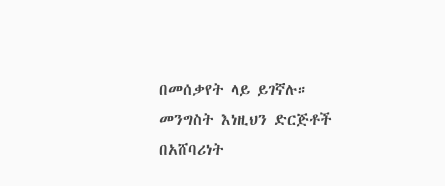በመሰቃየት ላይ ይገኛሉ። መንግስት እነዚህን ድርጅቶች በአሸባሪነት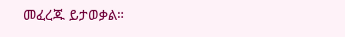መፈረጁ ይታወቃል።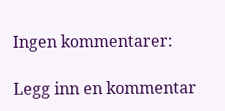Ingen kommentarer:

Legg inn en kommentar